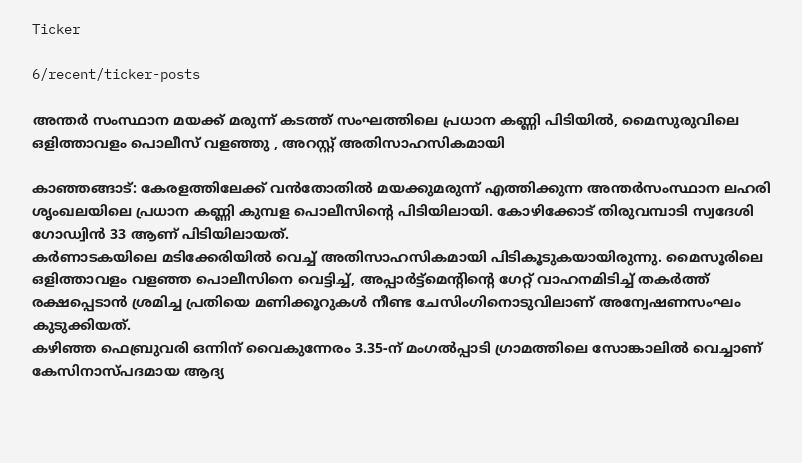Ticker

6/recent/ticker-posts

അന്തർ സംസ്ഥാന മയക്ക് മരുന്ന് കടത്ത് സംഘത്തിലെ പ്രധാന കണ്ണി പിടിയിൽ, മൈസുരുവിലെ ഒളിത്താവളം പൊലീസ് വളഞ്ഞു , അറസ്റ്റ് അതിസാഹസികമായി

കാഞ്ഞങ്ങാട്: കേരളത്തിലേക്ക് വൻതോതിൽ മയക്കുമരുന്ന് എത്തിക്കുന്ന അന്തർസംസ്ഥാന ലഹരി ശൃംഖലയിലെ പ്രധാന കണ്ണി കുമ്പള പൊലീസിന്റെ പിടിയിലായി. കോഴിക്കോട് തിരുവമ്പാടി സ്വദേശി  ഗോഡ്വിൻ 33 ആണ് പിടിയിലായത്.
കർണാടകയിലെ മടിക്കേരിയിൽ വെച്ച് അതിസാഹസികമായി പിടികൂടുകയായിരുന്നു. മൈസൂരിലെ ഒളിത്താവളം വളഞ്ഞ പൊലീസിനെ വെട്ടിച്ച്, അപ്പാർട്ട്മെന്റിന്റെ ഗേറ്റ് വാഹനമിടിച്ച് തകർത്ത് രക്ഷപ്പെടാൻ ശ്രമിച്ച പ്രതിയെ മണിക്കൂറുകൾ നീണ്ട ചേസിംഗിനൊടുവിലാണ് അന്വേഷണസംഘം കുടുക്കിയത്.
കഴിഞ്ഞ ഫെബ്രുവരി ഒന്നിന് വൈകുന്നേരം 3.35-ന് മംഗൽപ്പാടി ഗ്രാമത്തിലെ സോങ്കാലിൽ വെച്ചാണ് കേസിനാസ്പദമായ ആദ്യ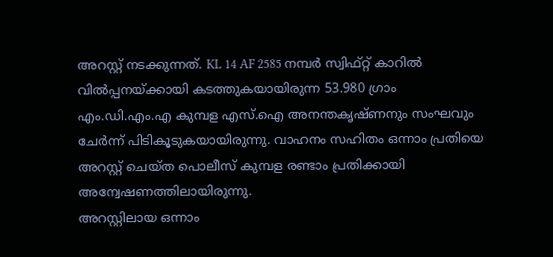അറസ്റ്റ് നടക്കുന്നത്. KL 14 AF 2585 നമ്പർ സ്വിഫ്റ്റ് കാറിൽ വിൽപ്പനയ്ക്കായി കടത്തുകയായിരുന്ന 53.980 ഗ്രാം എം.ഡി.എം.എ കുമ്പള എസ്.ഐ അനന്തകൃഷ്ണനും സംഘവും ചേർന്ന് പിടികൂടുകയായിരുന്നു. വാഹനം സഹിതം ഒന്നാം പ്രതിയെ അറസ്റ്റ് ചെയ്ത പൊലീസ് കുമ്പള രണ്ടാം പ്രതിക്കായി
അന്വേഷണത്തിലായിരുന്നു.
അറസ്റ്റിലായ ഒന്നാം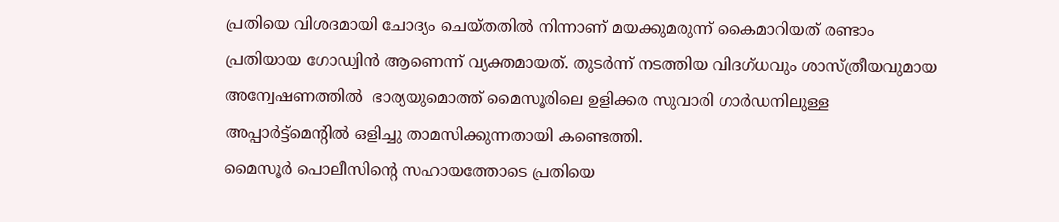പ്രതിയെ വിശദമായി ചോദ്യം ചെയ്തതിൽ നിന്നാണ് മയക്കുമരുന്ന് കൈമാറിയത് രണ്ടാം പ്രതിയായ ഗോഡ്വിൻ ആണെന്ന് വ്യക്തമായത്. തുടർന്ന് നടത്തിയ വിദഗ്ധവും ശാസ്ത്രീയവുമായ അന്വേഷണത്തിൽ  ഭാര്യയുമൊത്ത് മൈസൂരിലെ ഉളിക്കര സുവാരി ഗാർഡനിലുള്ള  അപ്പാർട്ട്മെന്റിൽ ഒളിച്ചു താമസിക്കുന്നതായി കണ്ടെത്തി.
മൈസൂർ പൊലീസിന്റെ സഹായത്തോടെ പ്രതിയെ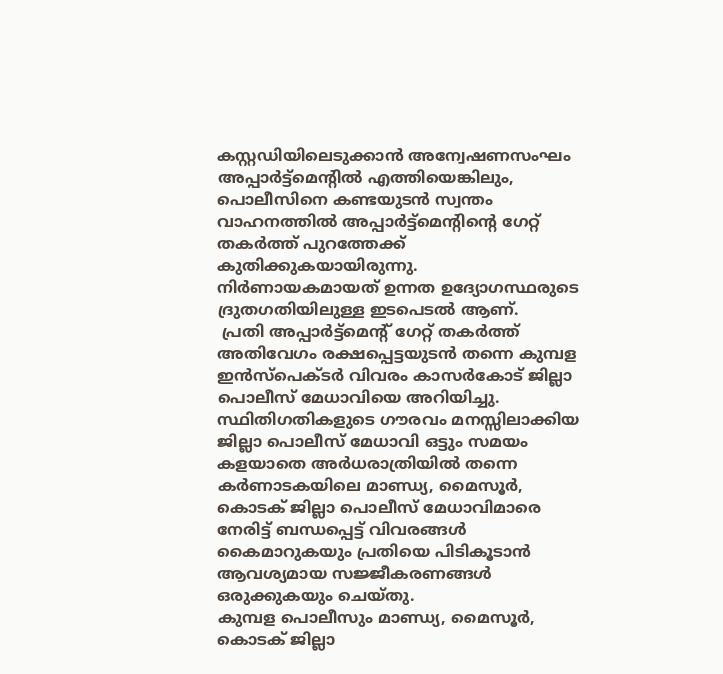കസ്റ്റഡിയിലെടുക്കാൻ അന്വേഷണസംഘം അപ്പാർട്ട്മെന്റിൽ എത്തിയെങ്കിലും, പൊലീസിനെ കണ്ടയുടൻ സ്വന്തം വാഹനത്തിൽ അപ്പാർട്ട്മെന്റിന്റെ ഗേറ്റ് തകർത്ത് പുറത്തേക്ക് കുതിക്കുകയായിരുന്നു.
നിർണായകമായത് ഉന്നത ഉദ്യോഗസ്ഥരുടെ ദ്രുതഗതിയിലുള്ള ഇടപെടൽ ആണ്.
 പ്രതി അപ്പാർട്ട്മെന്റ് ഗേറ്റ് തകർത്ത് അതിവേഗം രക്ഷപ്പെട്ടയുടൻ തന്നെ കുമ്പള ഇൻസ്പെക്ടർ വിവരം കാസർകോട് ജില്ലാ പൊലീസ് മേധാവിയെ അറിയിച്ചു. സ്ഥിതിഗതികളുടെ ഗൗരവം മനസ്സിലാക്കിയ ജില്ലാ പൊലീസ് മേധാവി ഒട്ടും സമയം കളയാതെ അർധരാത്രിയിൽ തന്നെ കർണാടകയിലെ മാണ്ഡ്യ, മൈസൂർ, കൊടക് ജില്ലാ പൊലീസ് മേധാവിമാരെ  നേരിട്ട് ബന്ധപ്പെട്ട് വിവരങ്ങൾ കൈമാറുകയും പ്രതിയെ പിടികൂടാൻ ആവശ്യമായ സജ്ജീകരണങ്ങൾ ഒരുക്കുകയും ചെയ്തു.
കുമ്പള പൊലീസും മാണ്ഡ്യ, മൈസൂർ, കൊടക് ജില്ലാ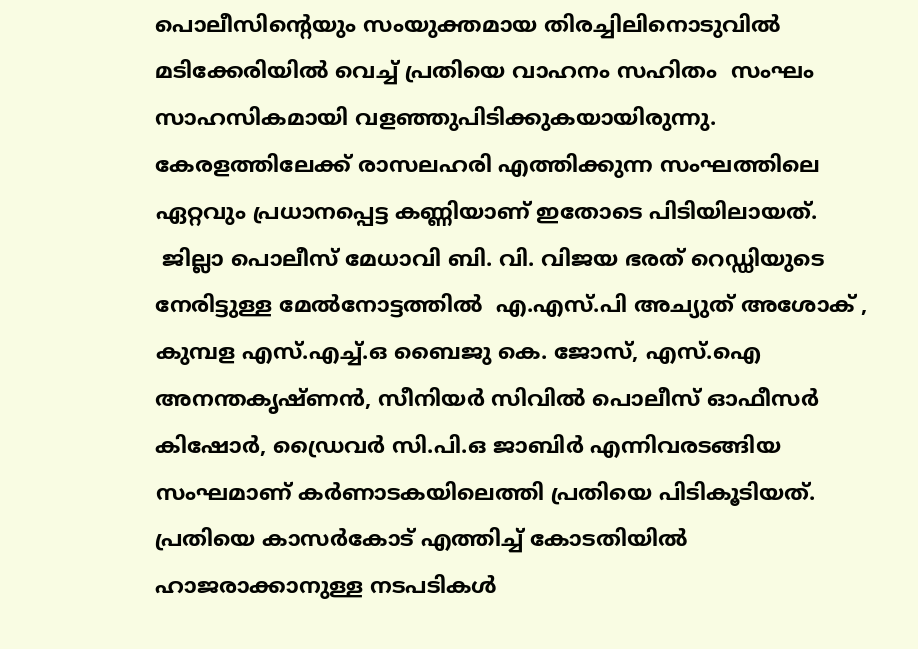പൊലീസിന്റെയും സംയുക്തമായ തിരച്ചിലിനൊടുവിൽ മടിക്കേരിയിൽ വെച്ച് പ്രതിയെ വാഹനം സഹിതം  സംഘം സാഹസികമായി വളഞ്ഞുപിടിക്കുകയായിരുന്നു. കേരളത്തിലേക്ക് രാസലഹരി എത്തിക്കുന്ന സംഘത്തിലെ ഏറ്റവും പ്രധാനപ്പെട്ട കണ്ണിയാണ് ഇതോടെ പിടിയിലായത്.
 ജില്ലാ പൊലീസ് മേധാവി ബി. വി. വിജയ ഭരത് റെഡ്ഡിയുടെ നേരിട്ടുള്ള മേൽനോട്ടത്തിൽ  എ.എസ്.പി അച്യുത് അശോക് , കുമ്പള എസ്.എച്ച്.ഒ ബൈജു കെ. ജോസ്, എസ്.ഐ അനന്തകൃഷ്ണൻ, സീനിയർ സിവിൽ പൊലീസ് ഓഫീസർ കിഷോർ, ഡ്രൈവർ സി.പി.ഒ ജാബിർ എന്നിവരടങ്ങിയ സംഘമാണ് കർണാടകയിലെത്തി പ്രതിയെ പിടികൂടിയത്. പ്രതിയെ കാസർകോട് എത്തിച്ച് കോടതിയിൽ ഹാജരാക്കാനുള്ള നടപടികൾ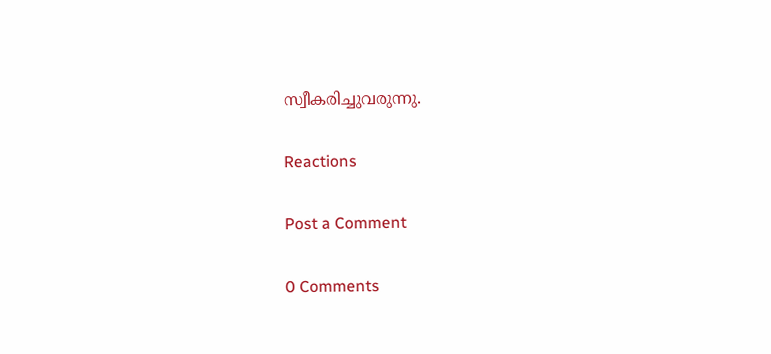സ്വീകരിച്ചുവരുന്നു.

Reactions

Post a Comment

0 Comments